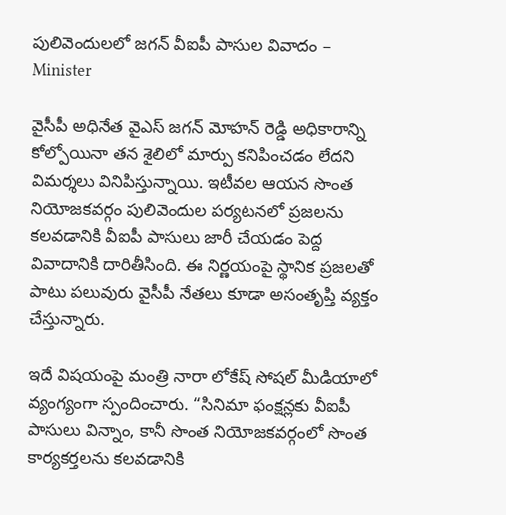పులివెందులలో జగన్ వీఐపీ పాసుల వివాదం – Minister

వైసీపీ అధినేత వైఎస్ జగన్ మోహన్ రెడ్డి అధికారాన్ని కోల్పోయినా తన శైలిలో మార్పు కనిపించడం లేదని విమర్శలు వినిపిస్తున్నాయి. ఇటీవల ఆయన సొంత నియోజకవర్గం పులివెందుల పర్యటనలో ప్రజలను కలవడానికి వీఐపీ పాసులు జారీ చేయడం పెద్ద వివాదానికి దారితీసింది. ఈ నిర్ణయంపై స్థానిక ప్రజలతో పాటు పలువురు వైసీపీ నేతలు కూడా అసంతృప్తి వ్యక్తం చేస్తున్నారు.

ఇదే విషయంపై మంత్రి నారా లోకేష్ సోషల్ మీడియాలో వ్యంగ్యంగా స్పందించారు. “సినిమా ఫంక్షన్లకు వీఐపీ పాసులు విన్నాం, కానీ సొంత నియోజకవర్గంలో సొంత కార్యకర్తలను కలవడానికి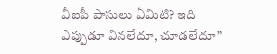వీఐపీ పాసులు ఏమిటి? ఇది ఎప్పుడూ వినలేదూ, చూడలేదూ”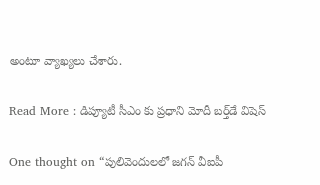అంటూ వ్యాఖ్యలు చేశారు.

Read More : డిప్యూటీ సీఎం కు ప్రధాని మోదీ బర్త్‌డే విషెస్

One thought on “పులివెందులలో జగన్ వీఐపీ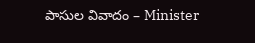పాసుల వివాదం – Minister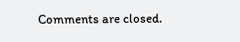Comments are closed.